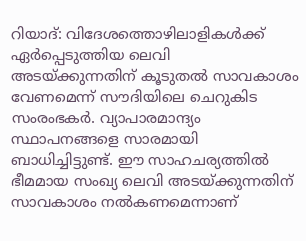റിയാദ്: വിദേശത്തൊഴിലാളികൾക്ക് ഏർപ്പെടുത്തിയ ലെവി അടയ്ക്കുന്നതിന് കൂടുതൽ സാവകാശം വേണമെന്ന് സൗദിയിലെ ചെറുകിട സംരംഭകർ. വ്യാപാരമാന്ദ്യം സ്ഥാപനങ്ങളെ സാരമായി ബാധിച്ചിട്ടുണ്ട്. ഈ സാഹചര്യത്തിൽ ഭീമമായ സംഖ്യ ലെവി അടയ്ക്കുന്നതിന് സാവകാശം നൽകണമെന്നാണ്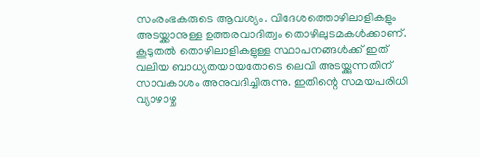സംരംഭകരുടെ ആവശ്യം. വിദേശത്തൊഴിലാളികളും അടയ്ക്കാനുള്ള ഉത്തരവാദിത്വം തൊഴിലുടമകൾക്കാണ്. കൂടുതൽ തൊഴിലാളികളുള്ള സ്ഥാപനങ്ങൾക്ക് ഇത് വലിയ ബാധ്യതയായതോടെ ലെവി അടയ്ക്കുന്നതിന് സാവകാശം അനുവദിച്ചിരുന്നു. ഇതിന്റെ സമയപരിധി വ്യാഴാഴ്ച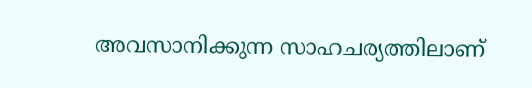അവസാനിക്കുന്ന സാഹചര്യത്തിലാണ്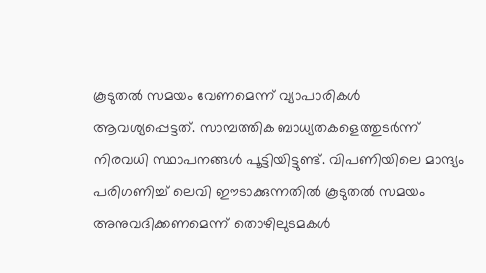കൂടുതൽ സമയം വേണമെന്ന് വ്യാപാരികൾ ആവശ്യപ്പെട്ടത്. സാമ്പത്തിക ബാധ്യതകളെത്തുടർന്ന് നിരവധി സ്ഥാപനങ്ങൾ പൂട്ടിയിട്ടുണ്ട്. വിപണിയിലെ മാന്ദ്യം പരിഗണിച്ച് ലെവി ഈടാക്കുന്നതിൽ കൂടുതൽ സമയം അനുവദിക്കണമെന്ന് തൊഴിലുടമകൾ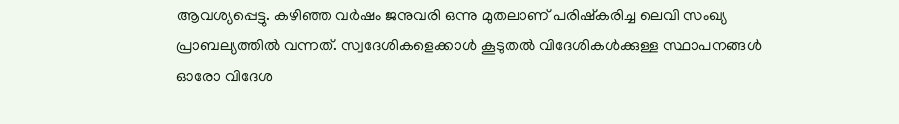ആവശ്യപ്പെട്ടു. കഴിഞ്ഞ വർഷം ജനുവരി ഒന്നു മുതലാണ് പരിഷ്കരിച്ച ലെവി സംഖ്യ പ്രാബല്യത്തിൽ വന്നത്. സ്വദേശികളെക്കാൾ കൂടുതൽ വിദേശികൾക്കുള്ള സ്ഥാപനങ്ങൾ ഓരോ വിദേശ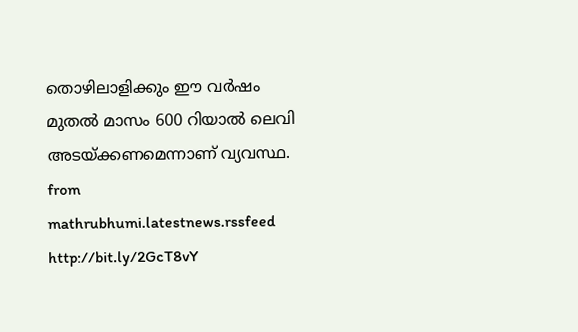തൊഴിലാളിക്കും ഈ വർഷം മുതൽ മാസം 600 റിയാൽ ലെവി അടയ്ക്കണമെന്നാണ് വ്യവസ്ഥ.
from mathrubhumi.latestnews.rssfeed http://bit.ly/2GcT8vY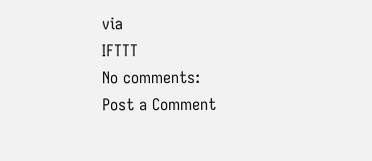via
IFTTT
No comments:
Post a Comment